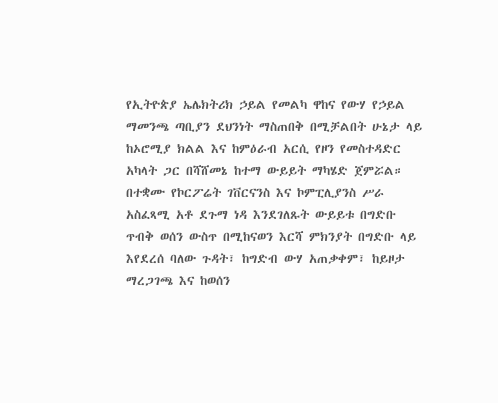የኢትዮጵያ ኤሌክትሪክ ኃይል የመልካ ዋከና የውሃ የኃይል ማመንጫ ጣቢያን ደህንነት ማስጠበቅ በሚቻልበት ሁኔታ ላይ ከኦሮሚያ ክልል እና ከምዕራብ አርሲ የዞን የመስተዳድር አካላት ጋር በሻሸመኔ ከተማ ውይይት ማካሄድ ጀምሯል።
በተቋሙ የኮርፖሬት ገቨርናንስ እና ኮምፒሊያንስ ሥራ አስፈጻሚ አቶ ደጉማ ነዳ እንደገለጹት ውይይቱ በግድቡ ጥብቅ ወሰን ውስጥ በሚከናወን እርሻ ምክንያት በግድቡ ላይ እየደረሰ ባለው ጉዳት፣ ከግድብ ውሃ አጠቃቀም፣ ከይዞታ ማረጋገጫ እና ከወሰን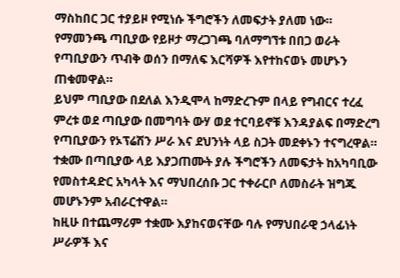ማስከበር ጋር ተያይዞ የሚነሱ ችግሮችን ለመፍታት ያለመ ነው።
የማመንጫ ጣቢያው የይዞታ ማረጋገጫ ባለማግኘቱ በበጋ ወራት የጣቢያውን ጥብቅ ወሰን በማለፍ እርሻዎች እየተከናወኑ መሆኑን ጠቁመዋል።
ይህም ጣቢያው በደለል እንዲሞላ ከማድረጉም በላይ የግብርና ተረፈ ምረቱ ወደ ጣቢያው በመግባት ውሃ ወደ ተርባይኖቹ እንዳያልፍ በማድረግ የጣቢያውን የኦፕሬሽን ሥራ እና ደህንነት ላይ ስጋት መደቀኑን ተናግረዋል።
ተቋሙ በጣቢያው ላይ እያጋጠሙት ያሉ ችግሮችን ለመፍታት ከአካባቢው የመስተዳድር አካላት እና ማህበረሰቡ ጋር ተቀራርቦ ለመስራት ዝግጁ መሆኑንም አብራርተዋል።
ከዚሁ በተጨማሪም ተቋሙ እያከናወናቸው ባሉ የማህበራዊ ኃላፊነት ሥራዎች እና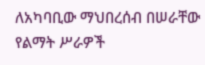ለአካባቢው ማህበረሰብ በሠራቸው የልማት ሥራዎች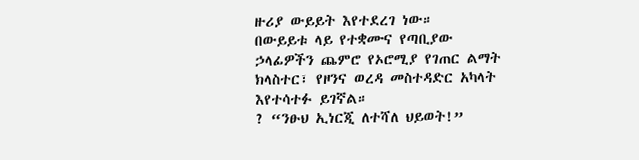ዙሪያ ውይይት እየተደረገ ነው።
በውይይቱ ላይ የተቋሙና የጣቢያው ኃላፊዎችን ጨምሮ የኦሮሚያ የገጠር ልማት ክላስተር፣ የዞንና ወረዳ መስተዳድር አካላት እየተሳተፉ ይገኛል።
? “ንፁህ ኢነርጂ ለተሻለ ህይወት!”